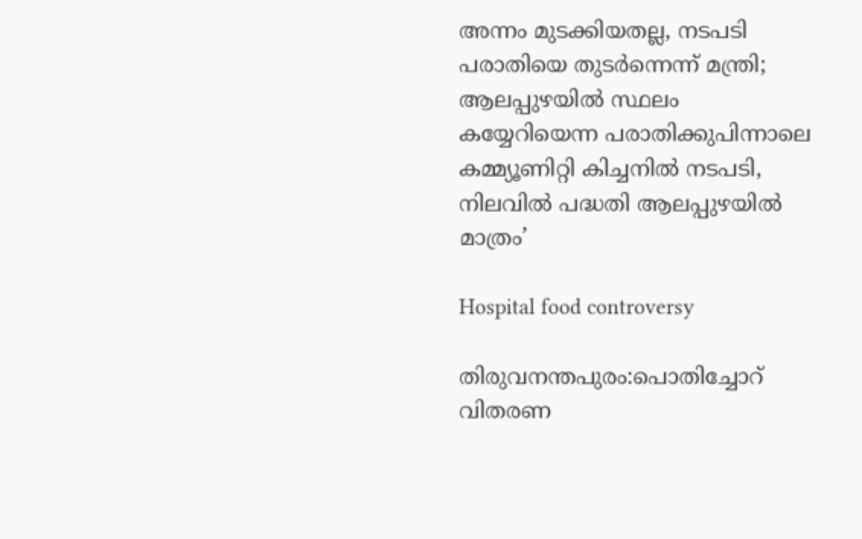അന്നം മുടക്കിയതല്ല, നടപടി പരാതിയെ തുടർന്നെന്ന് മന്ത്രി; ആലപ്പുഴയിൽ സ്ഥലം കയ്യേറിയെന്ന പരാതിക്കുപിന്നാലെ കമ്മ്യൂണിറ്റി കിച്ചനിൽ നടപടി, നിലവിൽ പദ്ധതി ആലപ്പുഴയിൽ മാത്രം’

Hospital food controversy

തിരുവനന്തപുരം:പൊതിച്ചോറ് വിതരണ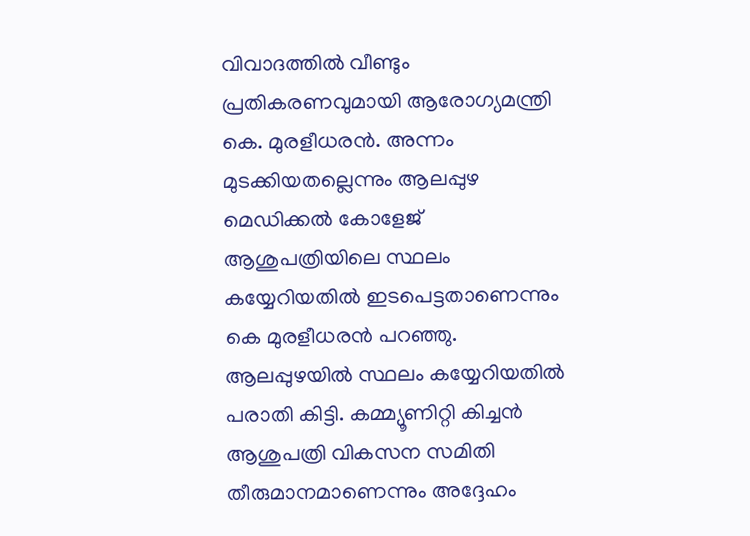വിവാദത്തിൽ വീണ്ടും പ്രതികരണവുമായി ആരോഗ്യമന്ത്രി കെ. മുരളീധരൻ. അന്നം മുടക്കിയതല്ലെന്നും ആലപ്പുഴ മെഡിക്കൽ കോളേജ് ആശുപത്രിയിലെ സ്ഥലം കയ്യേറിയതിൽ ഇടപെട്ടതാണെന്നും കെ മുരളീധരൻ പറഞ്ഞു. ആലപ്പുഴയിൽ സ്ഥലം കയ്യേറിയതിൽ പരാതി കിട്ടി. കമ്മ്യൂണിറ്റി കിച്ചൻ ആശുപത്രി വികസന സമിതി തീരുമാനമാണെന്നും അദ്ദേഹം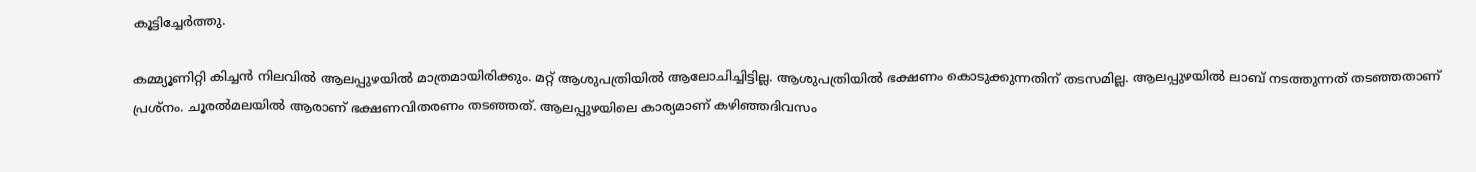കൂട്ടിച്ചേർത്തു.

കമ്മ്യൂണിറ്റി കിച്ചൻ നിലവിൽ ആലപ്പുഴയിൽ മാത്രമായിരിക്കും. മറ്റ് ആശുപത്രിയിൽ ആലോചിച്ചിട്ടില്ല. ആശുപത്രിയിൽ ഭക്ഷണം കൊടുക്കുന്നതിന് തടസമില്ല. ആലപ്പുഴയിൽ ലാബ് നടത്തുന്നത് തടഞ്ഞതാണ് പ്രശ്നം. ചൂരൽമലയിൽ ആരാണ് ഭക്ഷണവിതരണം തടഞ്ഞത്. ആലപ്പുഴയിലെ കാര്യമാണ് കഴിഞ്ഞദിവസം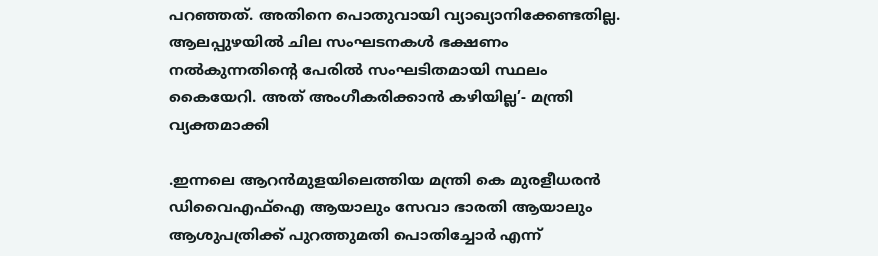പറഞ്ഞത്. അതിനെ പൊതുവായി വ്യാഖ്യാനിക്കേണ്ടതില്ല. ആലപ്പുഴയിൽ ചില സംഘടനകൾ ഭക്ഷണം നൽകുന്നതിന്റെ പേരിൽ സംഘടിതമായി സ്ഥലം കൈയേറി. അത് അംഗീകരിക്കാൻ കഴിയില്ല’- മന്ത്രി വ്യക്തമാക്കി

.ഇന്നലെ ആറൻമുളയിലെത്തിയ മന്ത്രി കെ മുരളീധരൻ ഡിവൈഎഫ്‌ഐ ആയാലും സേവാ ഭാരതി ആയാലും ആശുപത്രിക്ക് പുറത്തുമതി പൊതിച്ചോർ എന്ന്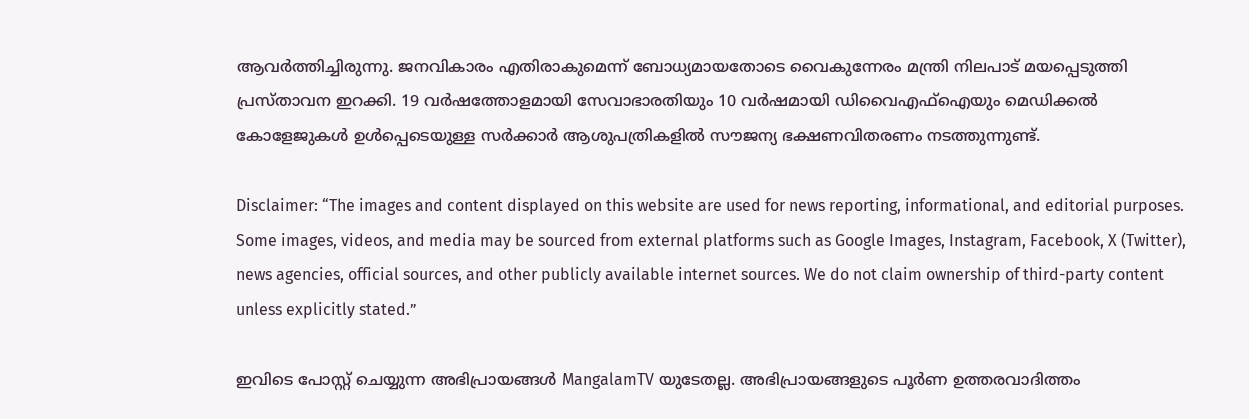ആവർത്തിച്ചിരുന്നു. ജനവികാരം എതിരാകുമെന്ന് ബോധ്യമായതോടെ വൈകുന്നേരം മന്ത്രി നിലപാട് മയപ്പെടുത്തി പ്രസ്‌താവന ഇറക്കി. 19 വർഷത്തോളമായി സേവാഭാരതിയും 10 വർഷമായി ഡിവൈഎഫ്‌ഐയും മെഡിക്കൽ കോളേജുകൾ ഉൾപ്പെടെയുള്ള സർക്കാർ ആശുപത്രികളിൽ സൗജന്യ ഭക്ഷണവിതരണം നടത്തുന്നുണ്ട്.

Disclaimer: “The images and content displayed on this website are used for news reporting, informational, and editorial purposes. Some images, videos, and media may be sourced from external platforms such as Google Images, Instagram, Facebook, X (Twitter), news agencies, official sources, and other publicly available internet sources. We do not claim ownership of third-party content unless explicitly stated.”

ഇവിടെ പോസ്റ്റ് ചെയ്യുന്ന അഭിപ്രായങ്ങൾ MangalamTV യുടേതല്ല. അഭിപ്രായങ്ങളുടെ പൂർണ ഉത്തരവാദിത്തം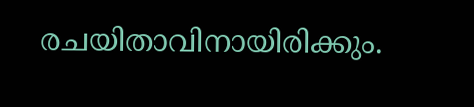രചയിതാവിനായിരിക്കും.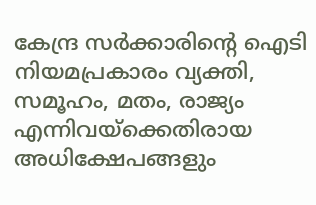കേന്ദ്ര സർക്കാരിന്റെ ഐടി നിയമപ്രകാരം വ്യക്തി, സമൂഹം, മതം, രാജ്യം എന്നിവയ്ക്കെതിരായ അധിക്ഷേപങ്ങളും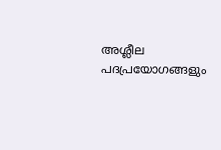അശ്ലീല പദപ്രയോഗങ്ങളും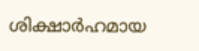ശിക്ഷാർഹമായ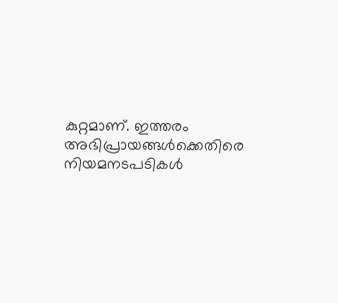കുറ്റമാണ്. ഇത്തരം അഭിപ്രായങ്ങൾക്കെതിരെ നിയമനടപടികൾ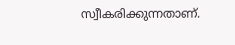സ്വീകരിക്കുന്നതാണ്.